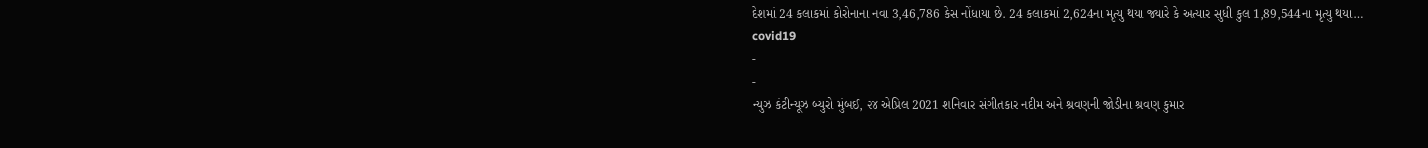દેશમાં 24 કલાકમાં કોરોનાના નવા 3,46,786 કેસ નોંધાયા છે. 24 કલાકમાં 2,624ના મૃત્યુ થયા જ્યારે કે અત્યાર સુધી કુલ 1,89,544ના મૃત્યુ થયા…
covid19
-
-
ન્યુઝ કંટીન્યૂઝ બ્યુરો મુંબઈ, ૨૪ એપ્રિલ 2021 શનિવાર સંગીતકાર નદીમ અને શ્રવણની જોડીના શ્રવણ કુમાર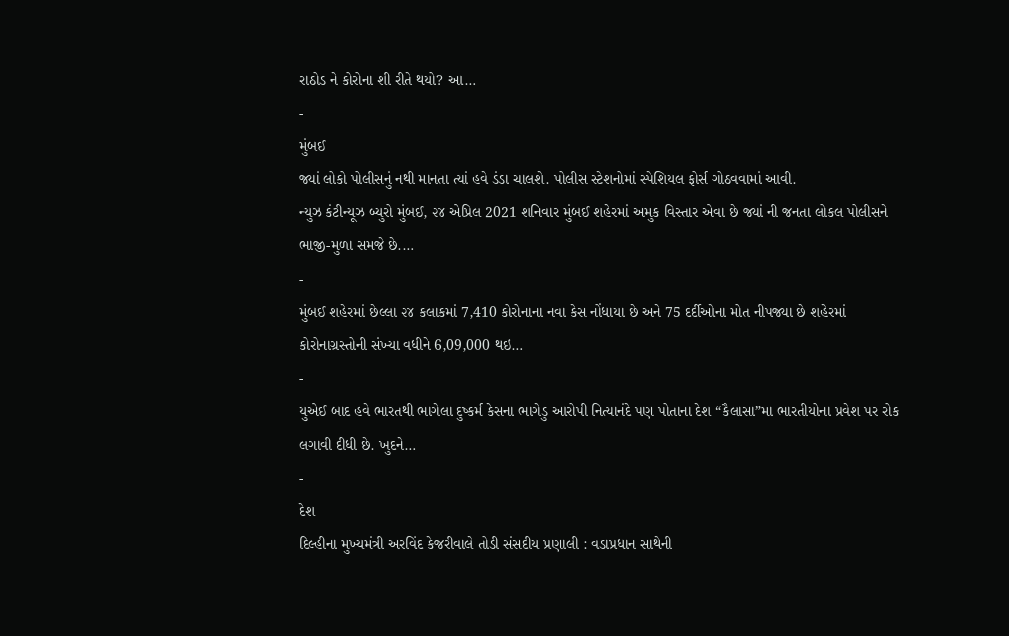રાઠોડ ને કોરોના શી રીતે થયો? આ…
-
મુંબઈ
જ્યાં લોકો પોલીસનું નથી માનતા ત્યાં હવે ડંડા ચાલશે. પોલીસ સ્ટેશનોમાં સ્પેશિયલ ફોર્સ ગોઠવવામાં આવી.
ન્યુઝ કંટીન્યૂઝ બ્યુરો મુંબઈ, ૨૪ એપ્રિલ 2021 શનિવાર મુંબઈ શહેરમાં અમુક વિસ્તાર એવા છે જ્યાં ની જનતા લોકલ પોલીસને ભાજી-મુળા સમજે છે.…
-
મુંબઈ શહેરમાં છેલ્લા ૨૪ કલાકમાં 7,410 કોરોનાના નવા કેસ નોંધાયા છે અને 75 દર્દીઓના મોત નીપજ્યા છે શહેરમાં કોરોનાગ્રસ્તોની સંખ્યા વધીને 6,09,000 થઇ…
-
યુએઈ બાદ હવે ભારતથી ભાગેલા દુષ્કર્મ કેસના ભાગેડુ આરોપી નિત્યાનંદે પણ પોતાના દેશ “કૈલાસા”મા ભારતીયોના પ્રવેશ પર રોક લગાવી દીધી છે. ખુદને…
-
દેશ
દિલ્હીના મુખ્યમંત્રી અરવિંદ કેજરીવાલે તોડી સંસદીય પ્રણાલી : વડાપ્રધાન સાથેની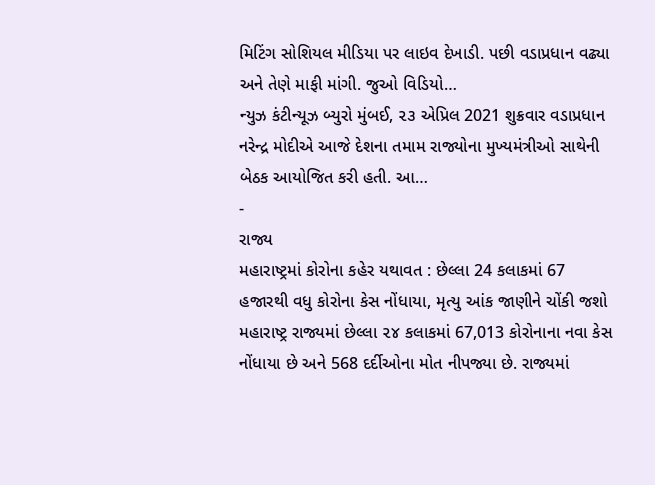મિટિંગ સોશિયલ મીડિયા પર લાઇવ દેખાડી. પછી વડાપ્રધાન વઢ્યા અને તેણે માફી માંગી. જુઓ વિડિયો…
ન્યુઝ કંટીન્યૂઝ બ્યુરો મુંબઈ, ૨૩ એપ્રિલ 2021 શુક્રવાર વડાપ્રધાન નરેન્દ્ર મોદીએ આજે દેશના તમામ રાજ્યોના મુખ્યમંત્રીઓ સાથેની બેઠક આયોજિત કરી હતી. આ…
-
રાજ્ય
મહારાષ્ટ્રમાં કોરોના કહેર યથાવત : છેલ્લા 24 કલાકમાં 67 હજારથી વધુ કોરોના કેસ નોંધાયા, મૃત્યુ આંક જાણીને ચોંકી જશો
મહારાષ્ટ્ર રાજ્યમાં છેલ્લા ૨૪ કલાકમાં 67,013 કોરોનાના નવા કેસ નોંધાયા છે અને 568 દર્દીઓના મોત નીપજ્યા છે. રાજ્યમાં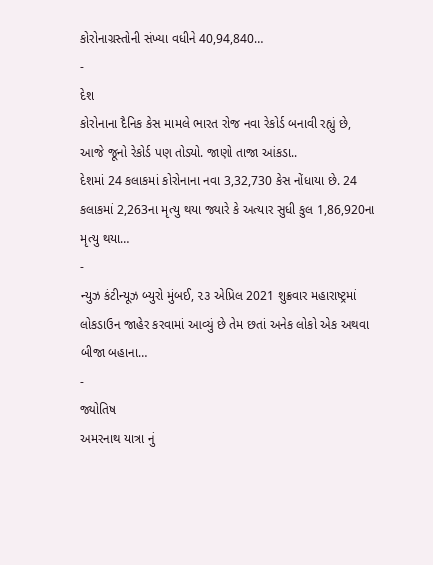કોરોનાગ્રસ્તોની સંખ્યા વધીને 40,94,840…
-
દેશ
કોરોનાના દૈનિક કેસ મામલે ભારત રોજ નવા રેકોર્ડ બનાવી રહ્યું છે, આજે જૂનો રેકોર્ડ પણ તોડ્યો. જાણો તાજા આંકડા..
દેશમાં 24 કલાકમાં કોરોનાના નવા 3,32,730 કેસ નોંધાયા છે. 24 કલાકમાં 2,263ના મૃત્યુ થયા જ્યારે કે અત્યાર સુધી કુલ 1,86,920ના મૃત્યુ થયા…
-
ન્યુઝ કંટીન્યૂઝ બ્યુરો મુંબઈ, ૨૩ એપ્રિલ 2021 શુક્રવાર મહારાષ્ટ્રમાં લોકડાઉન જાહેર કરવામાં આવ્યું છે તેમ છતાં અનેક લોકો એક અથવા બીજા બહાના…
-
જ્યોતિષ
અમરનાથ યાત્રા નું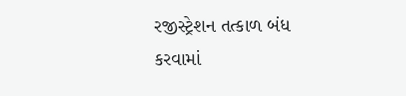રજીસ્ટ્રેશન તત્કાળ બંધ કરવામાં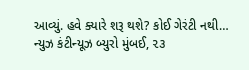આવ્યું. હવે ક્યારે શરૂ થશે? કોઈ ગેરંટી નથી…
ન્યુઝ કંટીન્યૂઝ બ્યુરો મુંબઈ, ૨૩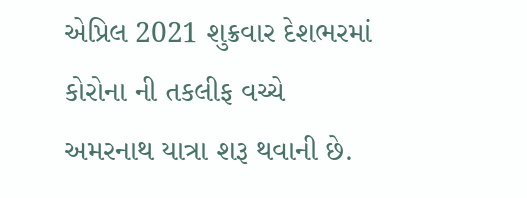એપ્રિલ 2021 શુક્રવાર દેશભરમાં કોરોના ની તકલીફ વચ્ચે અમરનાથ યાત્રા શરૂ થવાની છે.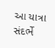આ યાત્રા સંદર્ભે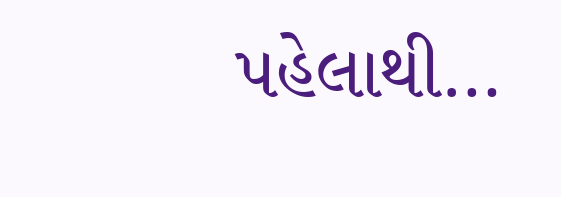પહેલાથી…